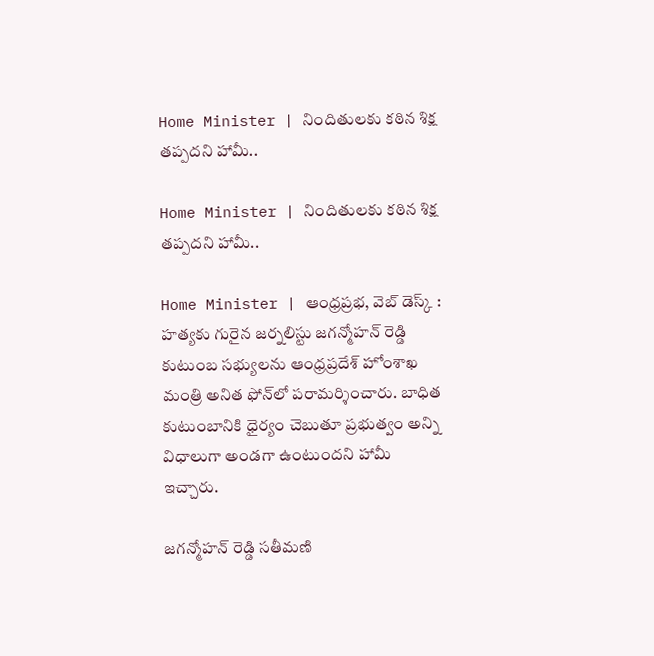Home Minister | నిందితులకు కఠిన శిక్ష తప్పదని హామీ..

Home Minister | నిందితులకు కఠిన శిక్ష తప్పదని హామీ..

Home Minister | ఆంధ్రప్రభ, వెబ్ డెస్క్ : హత్యకు గురైన జర్నలిస్టు జగన్మోహన్ రెడ్డి కుటుంబ సభ్యులను ఆంధ్రప్రదేశ్ హోంశాఖ మంత్రి అనిత ఫోన్‌లో పరామర్శించారు. బాధిత కుటుంబానికి ధైర్యం చెబుతూ ప్రభుత్వం అన్ని విధాలుగా అండగా ఉంటుందని హామీ ఇచ్చారు.

జగన్మోహన్ రెడ్డి సతీమణి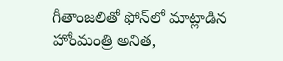గీతాంజలితో ఫోన్‌లో మాట్లాడిన హోంమంత్రి అనిత,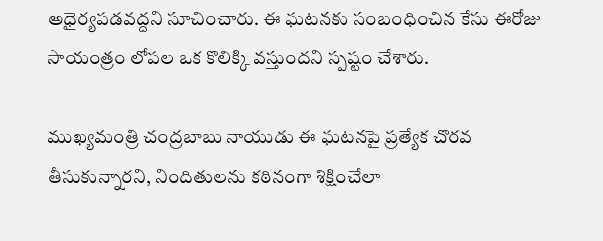అధైర్యపడవద్దని సూచించారు. ఈ ఘటనకు సంబంధించిన కేసు ఈరోజు సాయంత్రం లోపల ఒక కొలిక్కి వస్తుందని స్పష్టం చేశారు.

ముఖ్యమంత్రి చంద్రబాబు నాయుడు ఈ ఘటనపై ప్రత్యేక చొరవ తీసుకున్నారని, నిందితులను కఠినంగా శిక్షించేలా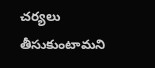చర్యలు తీసుకుంటామని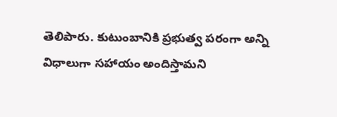తెలిపారు. కుటుంబానికి ప్రభుత్వ పరంగా అన్ని విధాలుగా సహాయం అందిస్తామని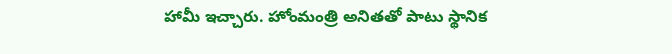హామీ ఇచ్చారు. హోంమంత్రి అనితతో పాటు స్థానిక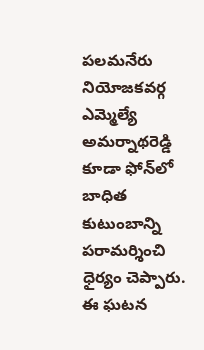పలమనేరు నియోజకవర్గ ఎమ్మెల్యే అమర్నాథరెడ్డి కూడా ఫోన్‌లో బాధిత కుటుంబాన్ని పరామర్శించి ధైర్యం చెప్పారు. ఈ ఘటన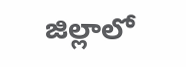జిల్లాలో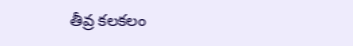తీవ్ర కలకలం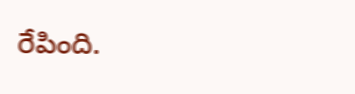రేపింది.